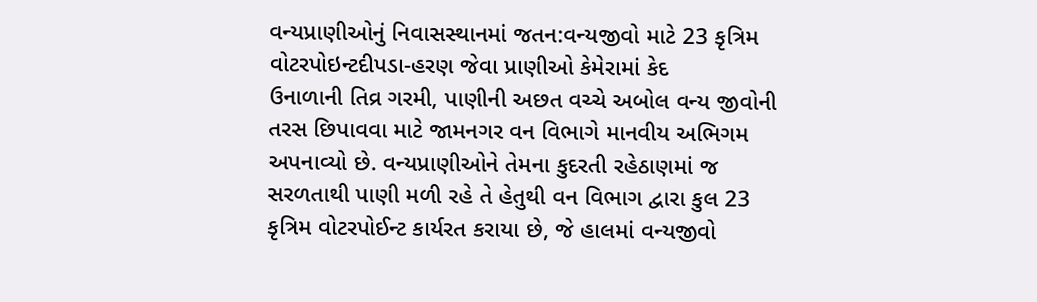વન્યપ્રાણીઓનું નિવાસસ્થાનમાં જતન:વન્યજીવો માટે 23 કૃત્રિમ વોટરપોઇન્ટદીપડા-હરણ જેવા પ્રાણીઓ કેમેરામાં કેદ
ઉનાળાની તિવ્ર ગરમી, પાણીની અછત વચ્ચે અબોલ વન્ય જીવોની તરસ છિપાવવા માટે જામનગર વન વિભાગે માનવીય અભિગમ અપનાવ્યો છે. વન્યપ્રાણીઓને તેમના કુદરતી રહેઠાણમાં જ સરળતાથી પાણી મળી રહે તે હેતુથી વન વિભાગ દ્વારા કુલ 23 કૃત્રિમ વોટરપોઈન્ટ કાર્યરત કરાયા છે, જે હાલમાં વન્યજીવો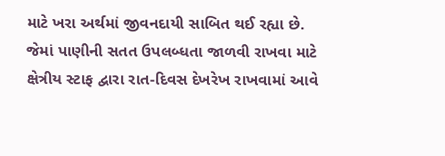માટે ખરા અર્થમાં જીવનદાયી સાબિત થઈ રહ્યા છે. જેમાં પાણીની સતત ઉપલબ્ધતા જાળવી રાખવા માટે ક્ષેત્રીય સ્ટાફ દ્વારા રાત-દિવસ દેખરેખ રાખવામાં આવે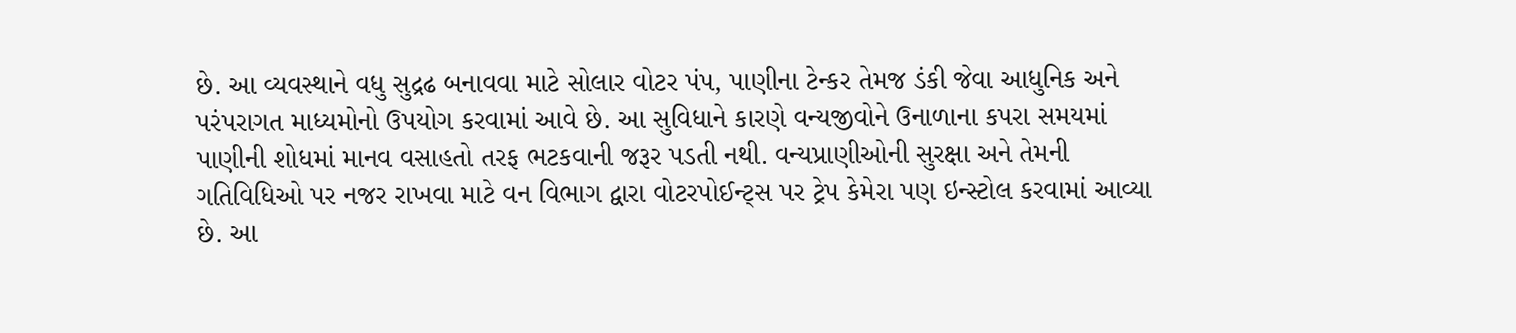છે. આ વ્યવસ્થાને વધુ સુદ્રઢ બનાવવા માટે સોલાર વોટર પંપ, પાણીના ટેન્કર તેમજ ડંકી જેવા આધુનિક અને પરંપરાગત માધ્યમોનો ઉપયોગ કરવામાં આવે છે. આ સુવિધાને કારણે વન્યજીવોને ઉનાળાના કપરા સમયમાં પાણીની શોધમાં માનવ વસાહતો તરફ ભટકવાની જરૂર પડતી નથી. વન્યપ્રાણીઓની સુરક્ષા અને તેમની ગતિવિધિઓ પર નજર રાખવા માટે વન વિભાગ દ્વારા વોટરપોઈન્ટ્સ પર ટ્રેપ કેમેરા પણ ઇન્સ્ટોલ કરવામાં આવ્યા છે. આ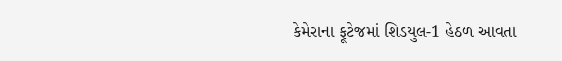કેમેરાના ફૂટેજમાં શિડયુલ-1 હેઠળ આવતા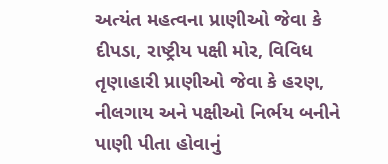અત્યંત મહત્વના પ્રાણીઓ જેવા કે દીપડા, રાષ્ટ્રીય પક્ષી મોર, વિવિધ તૃણાહારી પ્રાણીઓ જેવા કે હરણ, નીલગાય અને પક્ષીઓ નિર્ભય બનીને પાણી પીતા હોવાનું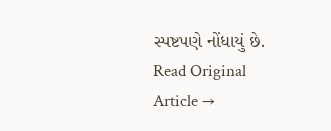સ્પષ્ટપણે નોંધાયું છે.
Read Original Article →